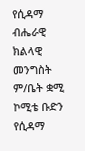የሲዳማ ብሔራዊ ክልላዊ መንግስት ም/ቤት ቋሚ ኮሚቴ ቡድን የሲዳማ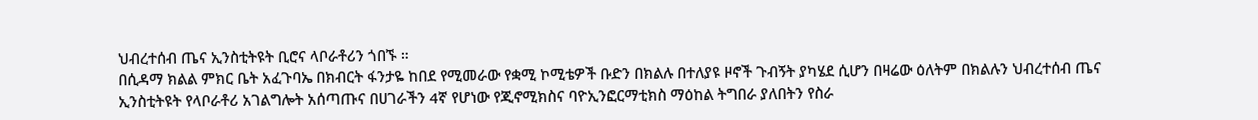ህብረተሰብ ጤና ኢንስቲትዩት ቢሮና ላቦራቶሪን ጎበኙ ።
በሲዳማ ክልል ምክር ቤት አፈጉባኤ በክብርት ፋንታዬ ከበደ የሚመራው የቋሚ ኮሚቴዎች ቡድን በክልሉ በተለያዩ ዞኖች ጉብኝት ያካሄደ ሲሆን በዛሬው ዕለትም በክልሉን ህብረተሰብ ጤና ኢንስቲትዩት የላቦራቶሪ አገልግሎት አሰጣጡና በሀገራችን 4ኛ የሆነው የጂኖሚክስና ባዮኢንፎርማቲክስ ማዕከል ትግበራ ያለበትን የስራ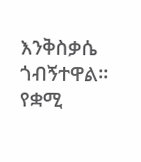እንቅስቃሴ ጎብኝተዋል። የቋሚ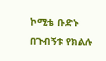ኮሚቴ ቡድኑ በጉብኝቱ የክልሉ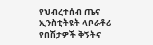የህብረተሰብ ጤና ኢንስቲትዩት ላቦራቶሪ የበሽታዎች ቅኝትና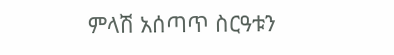ምላሽ አሰጣጥ ስርዓቱን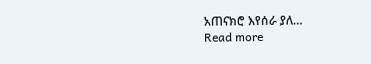አጠናክሮ እየሰራ ያለ…
Read more